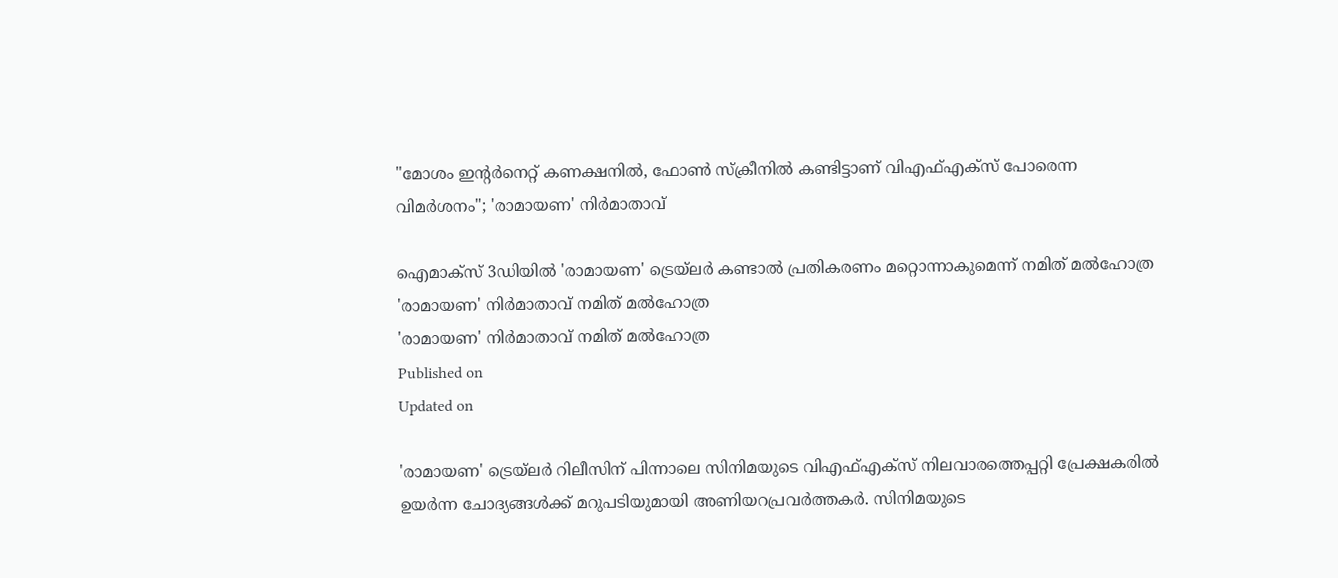"മോശം ഇന്റർനെറ്റ് കണക്ഷനിൽ, ഫോൺ സ്ക്രീനിൽ കണ്ടിട്ടാണ് വിഎഫ്എക്സ് പോരെന്ന വിമർശനം"; 'രാമായണ' നിർമാതാവ്

ഐമാക്സ് 3ഡിയിൽ 'രാമായണ' ട്രെയ്‌ലർ കണ്ടാൽ പ്രതികരണം മറ്റൊന്നാകുമെന്ന് നമിത് മൽഹോത്ര
'രാമായണ' നിർമാതാവ് നമിത് മൽഹോത്ര
'രാമായണ' നിർമാതാവ് നമിത് മൽഹോത്ര
Published on
Updated on

'രാമായണ' ട്രെയ്‌ലർ റിലീസിന് പിന്നാലെ സിനിമയുടെ വിഎഫ്‌എക്സ് നിലവാരത്തെപ്പറ്റി പ്രേക്ഷകരിൽ ഉയർന്ന ചോദ്യങ്ങൾക്ക് മറുപടിയുമായി അണിയറപ്രവർത്തകർ. സിനിമയുടെ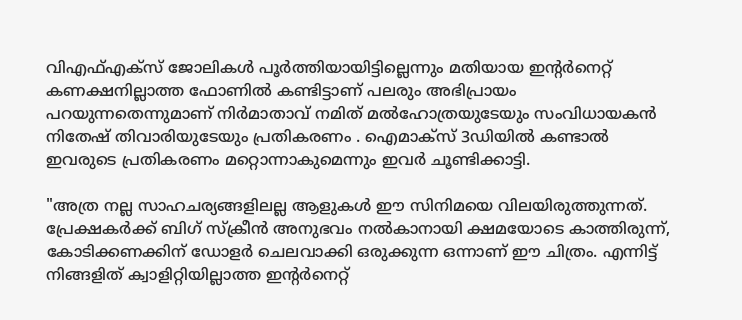വിഎഫ്എക്സ് ജോലികൾ പൂർത്തിയായിട്ടില്ലെന്നും മതിയായ ഇന്റർനെറ്റ് കണക്ഷനില്ലാത്ത ഫോണിൽ കണ്ടിട്ടാണ് പലരും അഭിപ്രായം പറയുന്നതെന്നുമാണ് നിർമാതാവ് നമിത് മൽഹോത്രയുടേയും സംവിധായകൻ നിതേഷ് തിവാരിയുടേയും പ്രതികരണം . ഐമാക്സ് 3ഡിയിൽ കണ്ടാൽ ഇവരുടെ പ്രതികരണം മറ്റൊന്നാകുമെന്നും ഇവർ ചൂണ്ടിക്കാട്ടി.

"അത്ര നല്ല സാഹചര്യങ്ങളിലല്ല ആളുകൾ ഈ സിനിമയെ വിലയിരുത്തുന്നത്. പ്രേക്ഷകർക്ക് ബിഗ് സ്ക്രീൻ അനുഭവം നൽകാനായി ക്ഷമയോടെ കാത്തിരുന്ന്, കോടിക്കണക്കിന് ഡോളർ ചെലവാക്കി ഒരുക്കുന്ന ഒന്നാണ് ഈ ചിത്രം. എന്നിട്ട് നിങ്ങളിത് ക്വാളിറ്റിയില്ലാത്ത ഇന്റർനെറ്റ്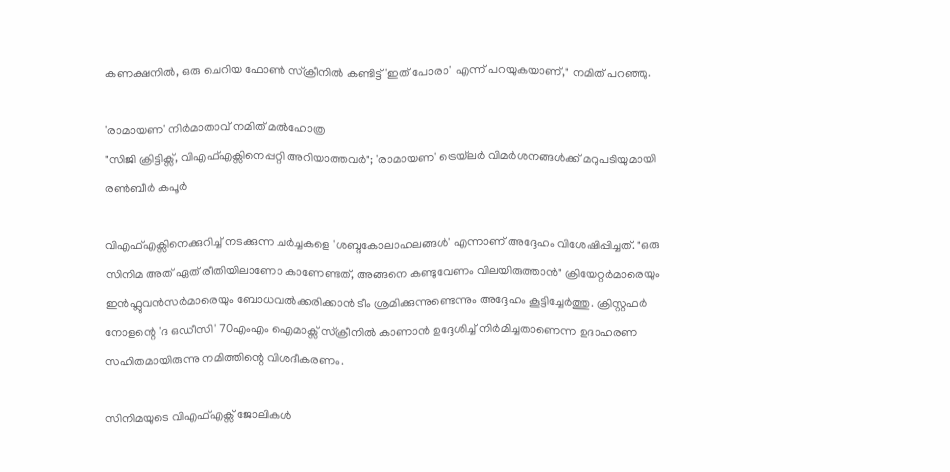കണക്ഷനിൽ, ഒരു ചെറിയ ഫോൺ സ്ക്രീനിൽ കണ്ടിട്ട് 'ഇത് പോരാ' എന്ന് പറയുകയാണ്," നമിത് പറഞ്ഞു.

'രാമായണ' നിർമാതാവ് നമിത് മൽഹോത്ര
"സിജി ക്രിട്ടിക്സ്, വിഎഫ്‌എക്സിനെപ്പറ്റി അറിയാത്തവർ"; 'രാമായണ' ട്രെയ്‌ലർ വിമർശനങ്ങൾക്ക് മറുപടിയുമായി രൺബീർ കപൂർ

വിഎഫ്എക്സിനെക്കുറിച്ച് നടക്കുന്ന ചർച്ചകളെ 'ശബ്ദകോലാഹലങ്ങൾ' എന്നാണ് അദ്ദേഹം വിശേഷിപ്പിച്ചത്. "ഒരു സിനിമ അത് ഏത് രീതിയിലാണോ കാണേണ്ടത്, അങ്ങനെ കണ്ടുവേണം വിലയിരുത്താൻ" ക്രിയേറ്റർമാരെയും ഇൻഫ്ലുവൻസർമാരെയും ബോധവൽക്കരിക്കാൻ ടീം ശ്രമിക്കുന്നുണ്ടെന്നും അദ്ദേഹം കൂട്ടിച്ചേർത്തു. ക്രിസ്റ്റഫർ നോളന്റെ 'ദ ഒഡീസി' 70എംഎം ഐമാക്സ് സ്ക്രീനിൽ കാണാൻ ഉദ്ദേശിച്ച് നിർമിച്ചതാണെന്ന ഉദാഹരണ സഹിതമായിരുന്നു നമിത്തിന്റെ വിശദീകരണം.

സിനിമയുടെ വിഎഫ്എക്സ് ജോലികൾ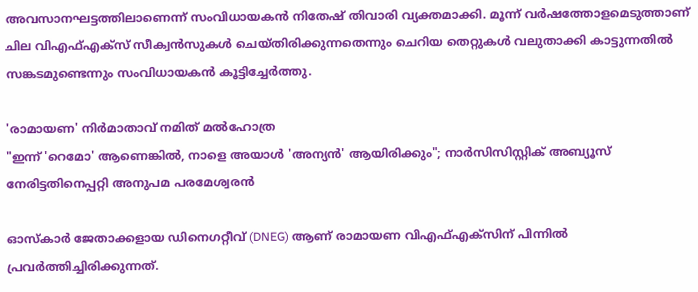അവസാനഘട്ടത്തിലാണെന്ന് സംവിധായകൻ നിതേഷ് തിവാരി വ്യക്തമാക്കി. മൂന്ന് വർഷത്തോളമെടുത്താണ് ചില വിഎഫ്എക്സ് സീക്വൻസുകൾ ചെയ്തിരിക്കുന്നതെന്നും ചെറിയ തെറ്റുകൾ വലുതാക്കി കാട്ടുന്നതിൽ സങ്കടമുണ്ടെന്നും സംവിധായകൻ കൂട്ടിച്ചേർത്തു.

'രാമായണ' നിർമാതാവ് നമിത് മൽഹോത്ര
"ഇന്ന് 'റെമോ' ആണെങ്കിൽ, നാളെ അയാൾ 'അന്യൻ' ആയിരിക്കും"; നാർസിസിസ്റ്റിക് അബ്യൂസ് നേരിട്ടതിനെപ്പറ്റി അനുപമ പരമേശ്വരൻ

ഓസ്കാർ ജേതാക്കളായ ഡിനെഗറ്റീവ് (DNEG) ആണ് രാമായണ വിഎഫ്‌‌എക്സിന് പിന്നിൽ പ്രവർത്തിച്ചിരിക്കുന്നത്.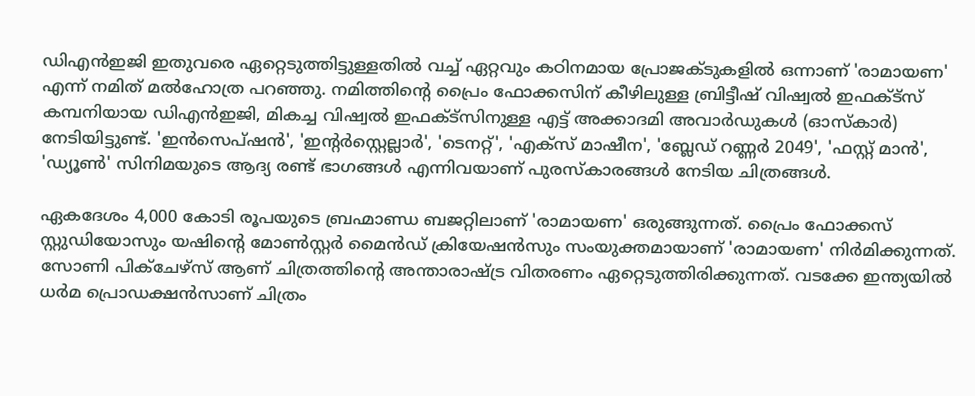ഡിഎൻഇജി ഇതുവരെ ഏറ്റെടുത്തിട്ടുള്ളതിൽ വച്ച് ഏറ്റവും കഠിനമായ പ്രോജക്ടുകളിൽ ഒന്നാണ് 'രാമായണ' എന്ന് നമിത് മൽഹോത്ര പറഞ്ഞു. നമിത്തിന്റെ പ്രൈം ഫോക്കസിന് കീഴിലുള്ള ബ്രിട്ടീഷ് വിഷ്വൽ ഇഫക്ട്സ് കമ്പനിയായ ഡിഎൻഇജി, മികച്ച വിഷ്വൽ ഇഫക്ട്സിനുള്ള എട്ട് അക്കാദമി അവാർഡുകൾ (ഓസ്കാർ) നേടിയിട്ടുണ്ട്. 'ഇൻസെപ്ഷൻ', 'ഇന്റർസ്റ്റെല്ലാർ', 'ടെനറ്റ്', 'എക്സ് മാഷീന', 'ബ്ലേഡ് റണ്ണർ 2049', 'ഫസ്റ്റ് മാൻ', 'ഡ്യൂൺ' സിനിമയുടെ ആദ്യ രണ്ട് ഭാഗങ്ങൾ എന്നിവയാണ് പുരസ്കാരങ്ങൾ നേടിയ ചിത്രങ്ങൾ.

ഏകദേശം 4,000 കോടി രൂപയുടെ ബ്രഹ്മാണ്ഡ ബജറ്റിലാണ് 'രാമായണ' ഒരുങ്ങുന്നത്. പ്രൈം ഫോക്കസ് സ്റ്റുഡിയോസും യഷിന്റെ മോൺസ്റ്റർ മൈൻഡ് ക്രിയേഷൻസും സംയുക്തമായാണ് 'രാമായണ' നിർമിക്കുന്നത്. സോണി പിക്ചേഴ്സ് ആണ് ചിത്രത്തിന്റെ അന്താരാഷ്ട്ര വിതരണം ഏറ്റെടുത്തിരിക്കുന്നത്. വടക്കേ ഇന്ത്യയിൽ ധർമ പ്രൊഡക്ഷൻസാണ് ചിത്രം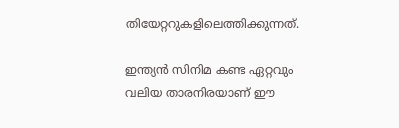തിയേറ്ററുകളിലെത്തിക്കുന്നത്.

ഇന്ത്യൻ സിനിമ കണ്ട ഏറ്റവും വലിയ താരനിരയാണ് ഈ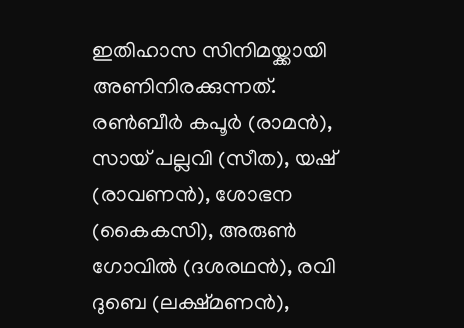ഇതിഹാസ സിനിമയ്ക്കായി അണിനിരക്കുന്നത്. രൺബീർ കപൂർ (രാമൻ), സായ് പല്ലവി (സീത), യഷ് (രാവണൻ), ശോഭന (കൈകസി), അരുൺ ഗോവിൽ (ദശരഥൻ), രവി ദുബെ (ലക്ഷ്മണൻ),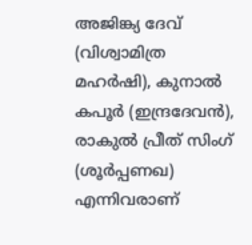അജിങ്ക്യ ദേവ് (വിശ്വാമിത്ര മഹർഷി), കുനാൽ കപൂർ (ഇന്ദ്രദേവൻ), രാകുൽ പ്രീത് സിംഗ് (ശൂർപ്പണഖ) എന്നിവരാണ്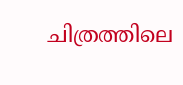ചിത്രത്തിലെ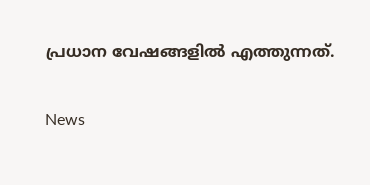പ്രധാന വേഷങ്ങളിൽ എത്തുന്നത്.

News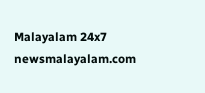Malayalam 24x7
newsmalayalam.com